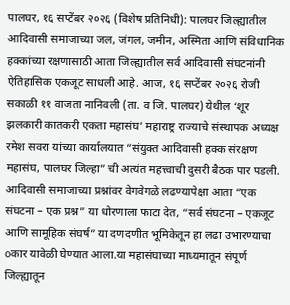पालघर, १६ सप्टेंबर २०२६ (विशेष प्रतिनिधी): पालघर जिल्ह्यातील आदिवासी समाजाच्या जल, जंगल, जमीन, अस्मिता आणि संविधानिक हक्कांच्या रक्षणासाठी आता जिल्ह्यातील सर्व आदिवासी संघटनांनी ऐतिहासिक एकजूट साधली आहे. आज, १६ सप्टेंबर २०२६ रोजी सकाळी ११ वाजता नानिवली (ता. व जि. पालघर) येथील ‘शूर झलकारी कातकरी एकता महासंघ’ महाराष्ट्र राज्याचे संस्थापक अध्यक्ष रमेश सवरा यांच्या कार्यालयात “संयुक्त आदिवासी हक्क संरक्षण महासंघ, पालघर जिल्हा” ची अत्यंत महत्त्वाची दुसरी बैठक पार पडली.
आदिवासी समाजाच्या प्रश्नांवर वेगवेगळे लढण्यापेक्षा आता “एक संघटना – एक प्रश्न” या धोरणाला फाटा देत, “सर्व संघटना – एकजूट आणि सामूहिक संघर्ष” या दणदणीत भूमिकेतून हा लढा उभारण्याचा οकार यावेळी घेण्यात आला.या महासंघाच्या माध्यमातून संपूर्ण जिल्ह्यातून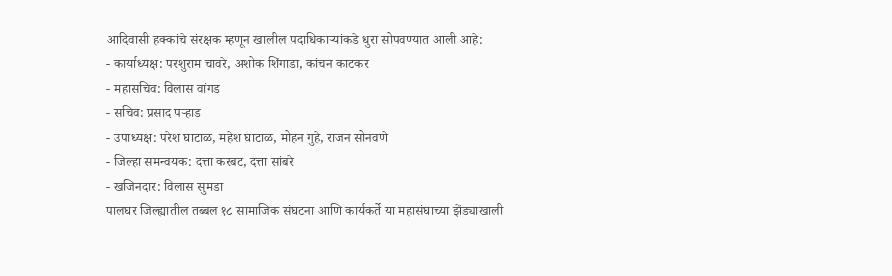आदिवासी हक्कांचे संरक्षक म्हणून खालील पदाधिकाऱ्यांकडे धुरा सोपवण्यात आली आहे:
- कार्याध्यक्ष: परशुराम चावरे, अशोक शिंगाडा, कांचन काटकर
- महासचिव: विलास वांगड
- सचिव: प्रसाद पऱ्हाड
- उपाध्यक्ष: परेश घाटाळ, महेश घाटाळ, मोहन गुहे, राजन सोनवणे
- जिल्हा समन्वयक: दत्ता करबट, दत्ता सांबरे
- खजिनदार: विलास सुमडा
पालघर जिल्ह्यातील तब्बल १८ सामाजिक संघटना आणि कार्यकर्ते या महासंघाच्या झेंड्याखाली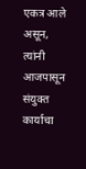एकत्र आले असून, त्यांनी आजपासून संयुक्त कार्याचा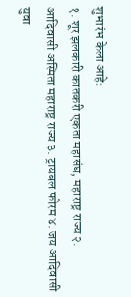शुभारंभ केला आहे:
१. शूर झलकारी कातकरी एकता महासंघ, महाराष्ट्र राज्य २. आदिवासी अस्मिता महाराष्ट्र राज्य ३. ट्रायबल फोरम ४. जय आदिवासी युवा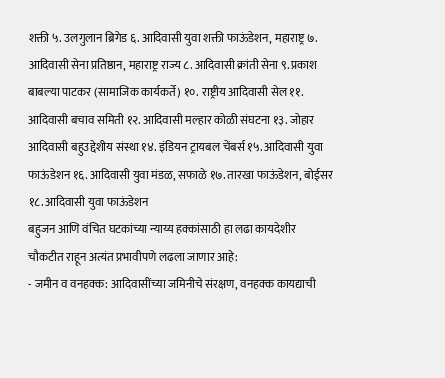शक्ती ५. उलगुलान ब्रिगेड ६. आदिवासी युवा शक्ती फाऊंडेशन, महाराष्ट्र ७. आदिवासी सेना प्रतिष्ठान, महाराष्ट्र राज्य ८. आदिवासी क्रांती सेना ९. प्रकाश बाबल्या पाटकर (सामाजिक कार्यकर्ते) १०. राष्ट्रीय आदिवासी सेल ११. आदिवासी बचाव समिती १२. आदिवासी मल्हार कोळी संघटना १३. जोहार आदिवासी बहुउद्देशीय संस्था १४. इंडियन ट्रायबल चेंबर्स १५. आदिवासी युवा फाऊंडेशन १६. आदिवासी युवा मंडळ, सफाळे १७. तारखा फाऊंडेशन, बोईसर १८. आदिवासी युवा फाऊंडेशन
बहुजन आणि वंचित घटकांच्या न्याय्य हक्कांसाठी हा लढा कायदेशीर चौकटीत राहून अत्यंत प्रभावीपणे लढला जाणार आहे:
- जमीन व वनहक्क: आदिवासींच्या जमिनीचे संरक्षण, वनहक्क कायद्याची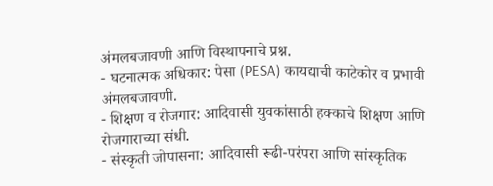अंमलबजावणी आणि विस्थापनाचे प्रश्न.
- घटनात्मक अधिकार: पेसा (PESA) कायद्याची काटेकोर व प्रभावी अंमलबजावणी.
- शिक्षण व रोजगार: आदिवासी युवकांसाठी हक्काचे शिक्षण आणि रोजगाराच्या संधी.
- संस्कृती जोपासना: आदिवासी रूढी-परंपरा आणि सांस्कृतिक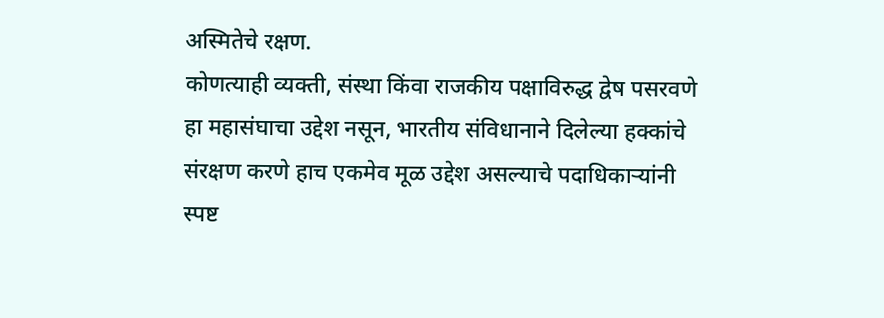अस्मितेचे रक्षण.
कोणत्याही व्यक्ती, संस्था किंवा राजकीय पक्षाविरुद्ध द्वेष पसरवणे हा महासंघाचा उद्देश नसून, भारतीय संविधानाने दिलेल्या हक्कांचे संरक्षण करणे हाच एकमेव मूळ उद्देश असल्याचे पदाधिकाऱ्यांनी स्पष्ट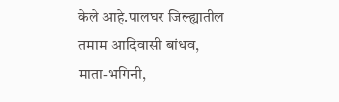केले आहे.पालघर जिल्ह्यातील तमाम आदिवासी बांधव, माता-भगिनी,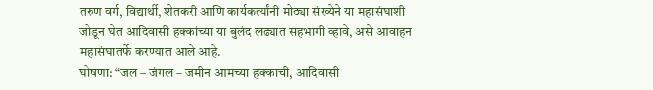तरुण वर्ग, विद्यार्थी, शेतकरी आणि कार्यकर्त्यांनी मोठ्या संख्येने या महासंघाशी जोडून घेत आदिवासी हक्कांच्या या बुलंद लढ्यात सहभागी व्हावे, असे आवाहन महासंघातर्फे करण्यात आले आहे.
घोषणा: “जल – जंगल – जमीन आमच्या हक्काची, आदिवासी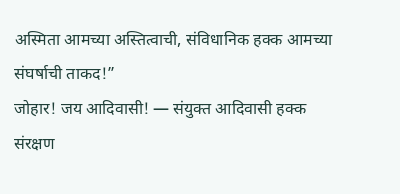अस्मिता आमच्या अस्तित्वाची, संविधानिक हक्क आमच्या संघर्षाची ताकद!”
जोहार! जय आदिवासी! — संयुक्त आदिवासी हक्क संरक्षण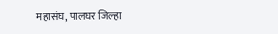महासंघ, पालघर जिल्हा